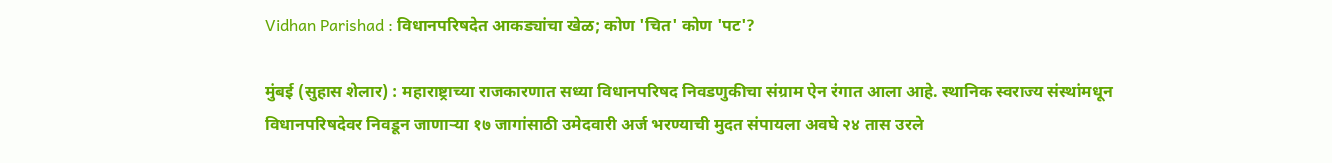Vidhan Parishad : विधानपरिषदेत आकड्यांचा खेळ; कोण 'चित' कोण 'पट'?

मुंबई (सुहास शेलार) : महाराष्ट्राच्या राजकारणात सध्या विधानपरिषद निवडणुकीचा संग्राम ऐन रंगात आला आहे. स्थानिक स्वराज्य संस्थांमधून विधानपरिषदेवर निवडून जाणाऱ्या १७ जागांसाठी उमेदवारी अर्ज भरण्याची मुदत संपायला अवघे २४ तास उरले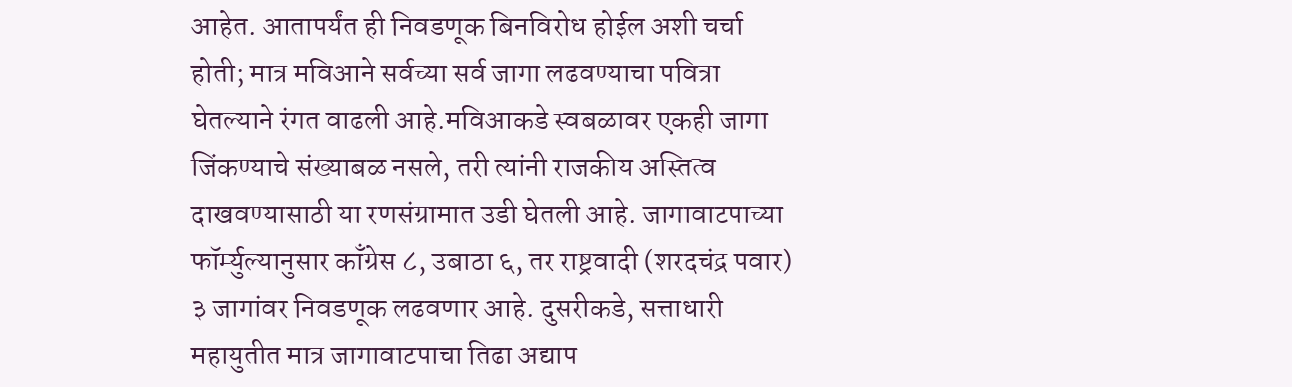आहेत. आतापर्यंत ही निवडणूक बिनविरोध होईल अशी चर्चा होती; मात्र मविआने सर्वच्या सर्व जागा लढवण्याचा पवित्रा घेतल्याने रंगत वाढली आहे.मविआकडे स्वबळावर एकही जागा जिंकण्याचे संख्याबळ नसले, तरी त्यांनी राजकीय अस्तित्व दाखवण्यासाठी या रणसंग्रामात उडी घेतली आहे. जागावाटपाच्या फॉर्म्युल्यानुसार काँग्रेस ८, उबाठा ६, तर राष्ट्रवादी (शरदचंद्र पवार) ३ जागांवर निवडणूक लढवणार आहे. दुसरीकडे, सत्ताधारी महायुतीत मात्र जागावाटपाचा तिढा अद्याप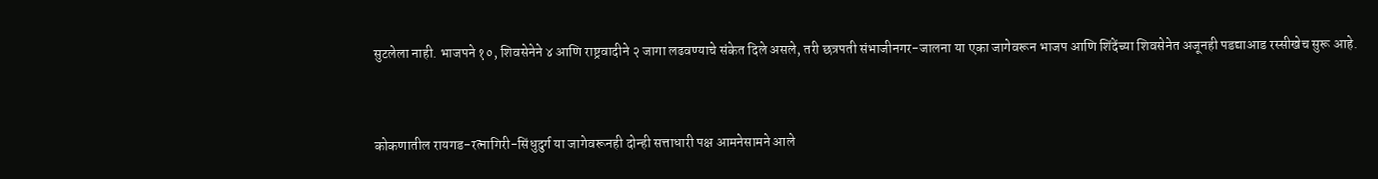सुटलेला नाही. भाजपने १०, शिवसेनेने ४ आणि राष्ट्रवादीने २ जागा लढवण्याचे संकेत दिले असले, तरी छत्रपती संभाजीनगर-जालना या एका जागेवरून भाजप आणि शिंदेंच्या शिवसेनेत अजूनही पडद्याआड रस्सीखेच सुरू आहे.


कोकणातील रायगड-रत्नागिरी-सिंधुदुर्ग या जागेवरूनही दोन्ही सत्ताधारी पक्ष आमनेसामने आले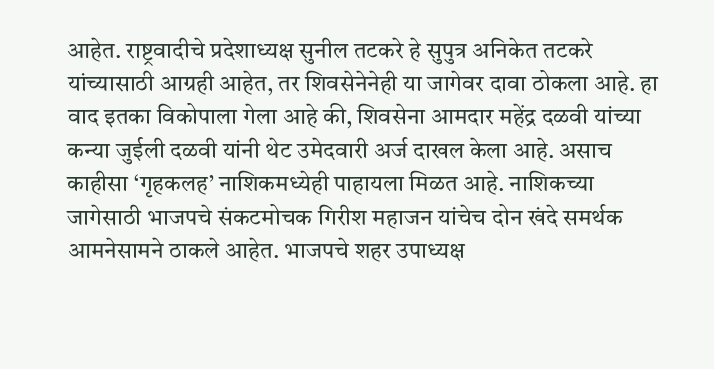आहेत. राष्ट्रवादीचे प्रदेशाध्यक्ष सुनील तटकरे हे सुपुत्र अनिकेत तटकरे यांच्यासाठी आग्रही आहेत, तर शिवसेनेनेही या जागेवर दावा ठोकला आहे. हा वाद इतका विकोपाला गेला आहे की, शिवसेना आमदार महेंद्र दळवी यांच्या कन्या जुईली दळवी यांनी थेट उमेदवारी अर्ज दाखल केला आहे. असाच काहीसा ‘गृहकलह’ नाशिकमध्येही पाहायला मिळत आहे. नाशिकच्या जागेसाठी भाजपचे संकटमोचक गिरीश महाजन यांचेच दोन खंदे समर्थक आमनेसामने ठाकले आहेत. भाजपचे शहर उपाध्यक्ष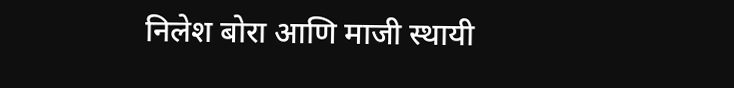निलेश बोरा आणि माजी स्थायी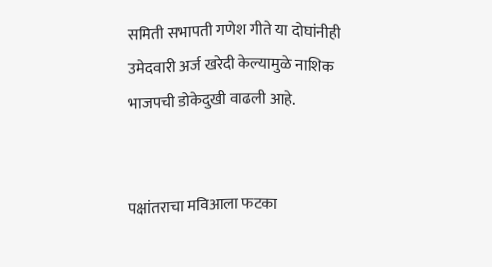समिती सभापती गणेश गीते या दोघांनीही उमेदवारी अर्ज खरेदी केल्यामुळे नाशिक भाजपची डोकेदुखी वाढली आहे.


पक्षांतराचा मविआला फटका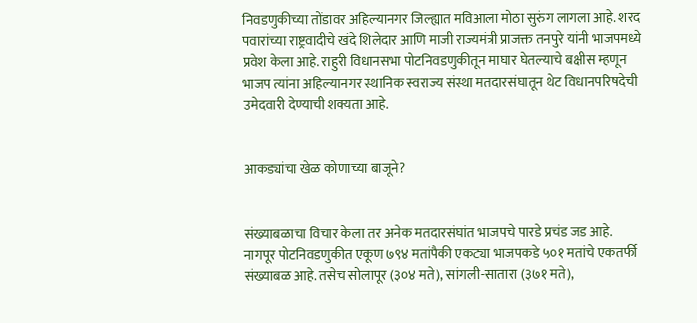निवडणुकीच्या तोंडावर अहिल्यानगर जिल्ह्यात मविआला मोठा सुरुंग लागला आहे. शरद पवारांच्या राष्ट्रवादीचे खंदे शिलेदार आणि माजी राज्यमंत्री प्राजक्त तनपुरे यांनी भाजपमध्ये प्रवेश केला आहे. राहुरी विधानसभा पोटनिवडणुकीतून माघार घेतल्याचे बक्षीस म्हणून भाजप त्यांना अहिल्यानगर स्थानिक स्वराज्य संस्था मतदारसंघातून थेट विधानपरिषदेची उमेदवारी देण्याची शक्यता आहे.


आकड्यांचा खेळ कोणाच्या बाजूने?


संख्याबळाचा विचार केला तर अनेक मतदारसंघांत भाजपचे पारडे प्रचंड जड आहे. नागपूर पोटनिवडणुकीत एकूण ७९४ मतांपैकी एकट्या भाजपकडे ५०१ मतांचे एकतर्फी संख्याबळ आहे. तसेच सोलापूर (३०४ मते), सांगली-सातारा (३७१ मते),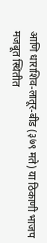आणि धाराशिव-लातूर-बीड (३७९ मते) या ठिकाणी भाजप मजबूत स्थितीत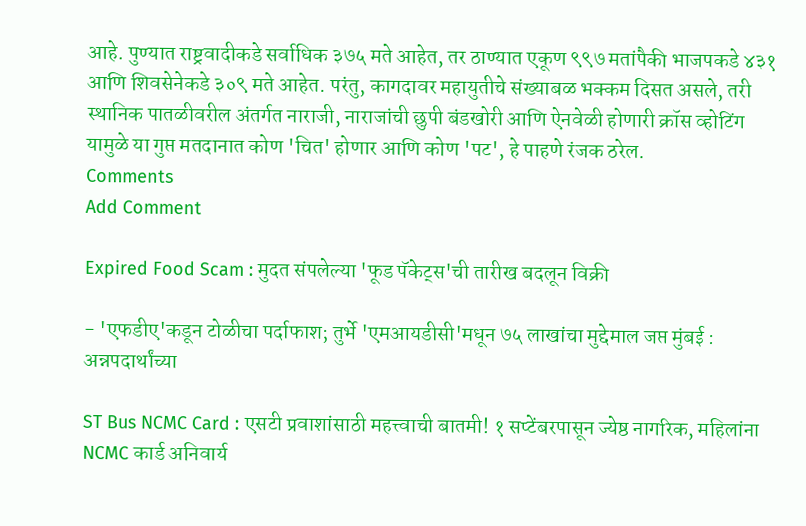आहे. पुण्यात राष्ट्रवादीकडे सर्वाधिक ३७५ मते आहेत, तर ठाण्यात एकूण ९९७ मतांपैकी भाजपकडे ४३१ आणि शिवसेनेकडे ३०९ मते आहेत. परंतु, कागदावर महायुतीचे संख्याबळ भक्कम दिसत असले, तरी स्थानिक पातळीवरील अंतर्गत नाराजी, नाराजांची छुपी बंडखोरी आणि ऐनवेळी होणारी क्रॉस व्होटिंग यामुळे या गुप्त मतदानात कोण 'चित' होणार आणि कोण 'पट', हे पाहणे रंजक ठरेल.
Comments
Add Comment

Expired Food Scam : मुदत संपलेल्या 'फूड पॅकेट्स'ची तारीख बदलून विक्री

- 'एफडीए'कडून टोळीचा पर्दाफाश; तुर्भे 'एमआयडीसी'मधून ७५ लाखांचा मुद्देमाल जप्त मुंबई : अन्नपदार्थांच्या

ST Bus NCMC Card : एसटी प्रवाशांसाठी महत्त्वाची बातमी! १ सप्टेंबरपासून ज्येष्ठ नागरिक, महिलांना NCMC कार्ड अनिवार्य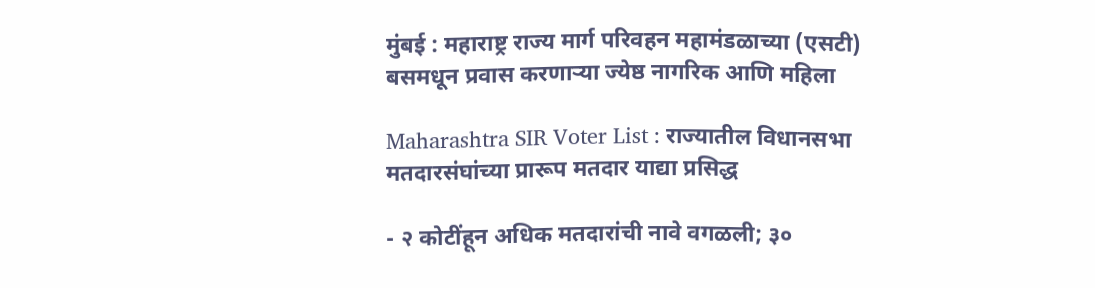मुंबई : महाराष्ट्र राज्य मार्ग परिवहन महामंडळाच्या (एसटी) बसमधून प्रवास करणाऱ्या ज्येष्ठ नागरिक आणि महिला

Maharashtra SIR Voter List : राज्यातील विधानसभा मतदारसंघांच्या प्रारूप मतदार याद्या प्रसिद्ध

- २ कोटींहून अधिक मतदारांची नावे वगळली; ३०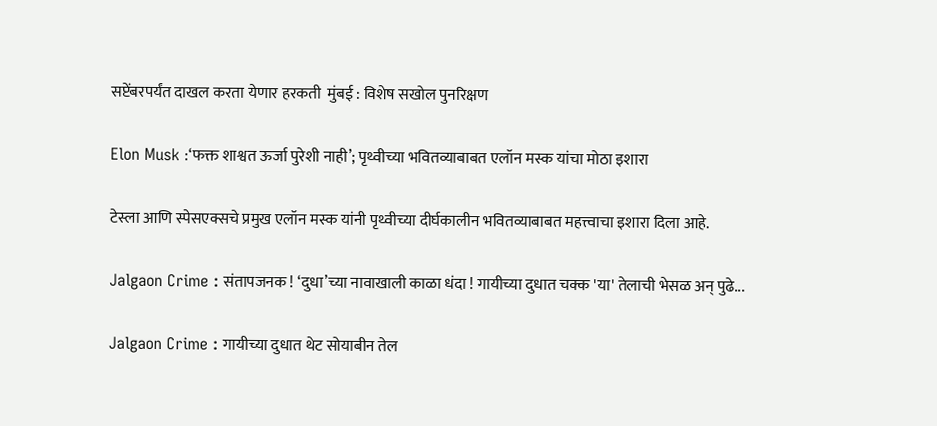सप्टेंबरपर्यंत दाखल करता येणार हरकती  मुंबई : विशेष सखोल पुनरिक्षण

Elon Musk :‘फक्त शाश्वत ऊर्जा पुरेशी नाही’; पृथ्वीच्या भवितव्याबाबत एलॉन मस्क यांचा मोठा इशारा

टेस्ला आणि स्पेसएक्सचे प्रमुख एलॉन मस्क यांनी पृथ्वीच्या दीर्घकालीन भवितव्याबाबत महत्त्वाचा इशारा दिला आहे.

Jalgaon Crime : संतापजनक ! ‘दुधा’च्या नावाखाली काळा धंदा ! गायीच्या दुधात चक्क 'या' तेलाची भेसळ अन् पुढे...

Jalgaon Crime : गायीच्या दुधात थेट सोयाबीन तेल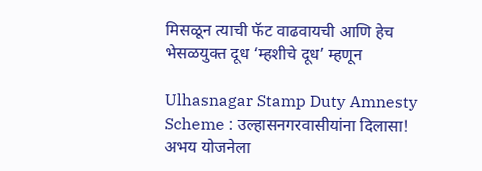मिसळून त्याची फॅट वाढवायची आणि हेच भेसळयुक्त दूध ‘म्हशीचे दूध’ म्हणून

Ulhasnagar Stamp Duty Amnesty Scheme : उल्हासनगरवासीयांना दिलासा! अभय योजनेला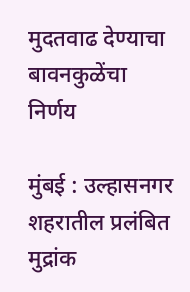मुदतवाढ देण्याचा बावनकुळेंचा निर्णय

मुंबई : उल्हासनगर शहरातील प्रलंबित मुद्रांक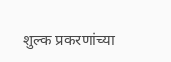शुल्क प्रकरणांच्या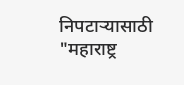निपटाऱ्यासाठी "महाराष्ट्र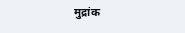मुद्रांक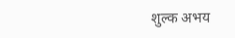शुल्क अभय